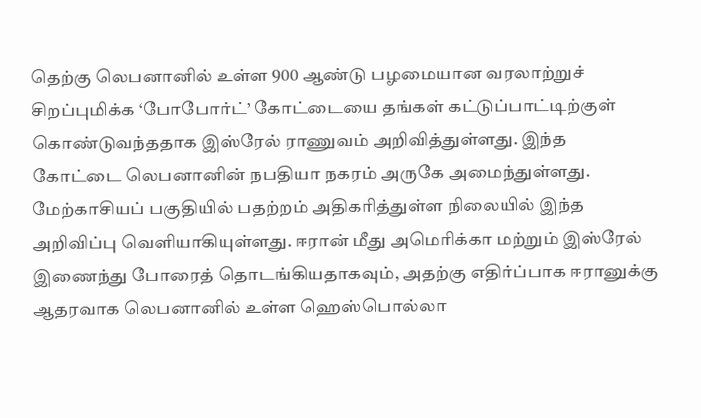தெற்கு லெபனானில் உள்ள 900 ஆண்டு பழமையான வரலாற்றுச் சிறப்புமிக்க ‘போபோர்ட்’ கோட்டையை தங்கள் கட்டுப்பாட்டிற்குள் கொண்டுவந்ததாக இஸ்ரேல் ராணுவம் அறிவித்துள்ளது. இந்த கோட்டை லெபனானின் நபதியா நகரம் அருகே அமைந்துள்ளது.
மேற்காசியப் பகுதியில் பதற்றம் அதிகரித்துள்ள நிலையில் இந்த அறிவிப்பு வெளியாகியுள்ளது. ஈரான் மீது அமெரிக்கா மற்றும் இஸ்ரேல் இணைந்து போரைத் தொடங்கியதாகவும், அதற்கு எதிர்ப்பாக ஈரானுக்கு ஆதரவாக லெபனானில் உள்ள ஹெஸ்பொல்லா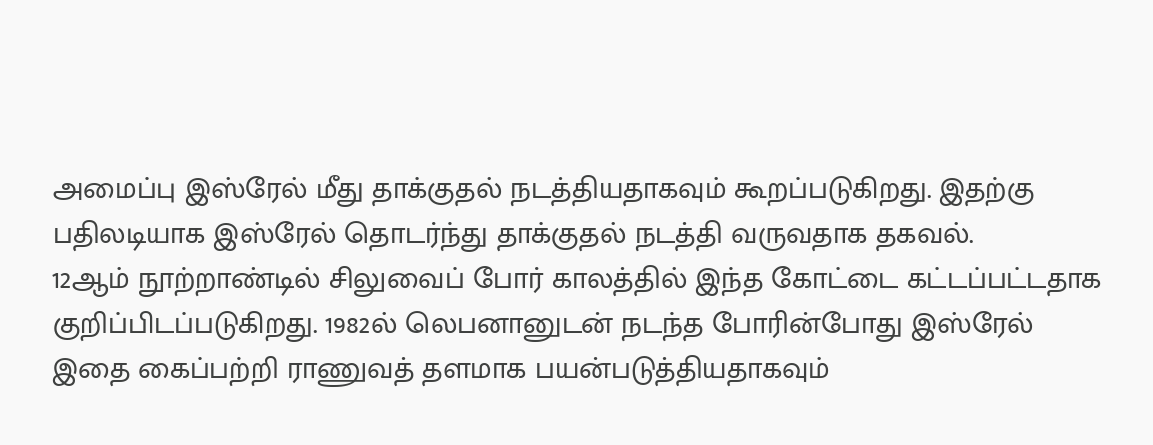அமைப்பு இஸ்ரேல் மீது தாக்குதல் நடத்தியதாகவும் கூறப்படுகிறது. இதற்கு பதிலடியாக இஸ்ரேல் தொடர்ந்து தாக்குதல் நடத்தி வருவதாக தகவல்.
12ஆம் நூற்றாண்டில் சிலுவைப் போர் காலத்தில் இந்த கோட்டை கட்டப்பட்டதாக குறிப்பிடப்படுகிறது. 1982ல் லெபனானுடன் நடந்த போரின்போது இஸ்ரேல் இதை கைப்பற்றி ராணுவத் தளமாக பயன்படுத்தியதாகவும்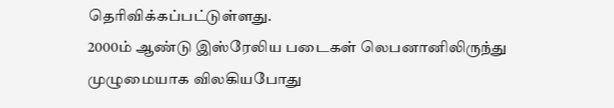தெரிவிக்கப்பட்டுள்ளது.
2000ம் ஆண்டு இஸ்ரேலிய படைகள் லெபனானிலிருந்து முழுமையாக விலகியபோது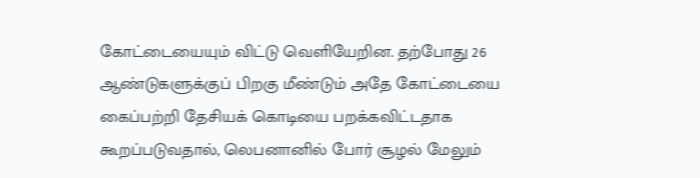கோட்டையையும் விட்டு வெளியேறின. தற்போது 26 ஆண்டுகளுக்குப் பிறகு மீண்டும் அதே கோட்டையை கைப்பற்றி தேசியக் கொடியை பறக்கவிட்டதாக கூறப்படுவதால், லெபனானில் போர் சூழல் மேலும்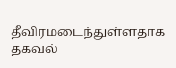தீவிரமடைந்துள்ளதாக தகவல்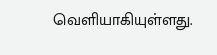வெளியாகியுள்ளது.